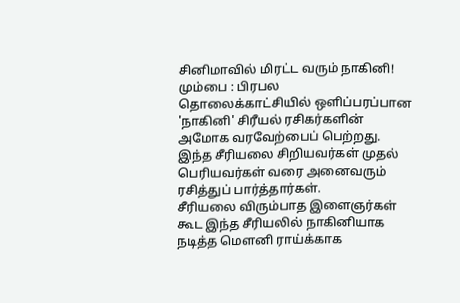சினிமாவில் மிரட்ட வரும் நாகினி!
மும்பை : பிரபல தொலைக்காட்சியில் ஒளிப்பரப்பான 'நாகினி' சிரீயல் ரசிகர்களின் அமோக வரவேற்பைப் பெற்றது. இந்த சீரியலை சிறியவர்கள் முதல் பெரியவர்கள் வரை அனைவரும் ரசித்துப் பார்த்தார்கள்.
சீரியலை விரும்பாத இளைஞர்கள் கூட இந்த சீரியலில் நாகினியாக நடித்த மௌனி ராய்க்காக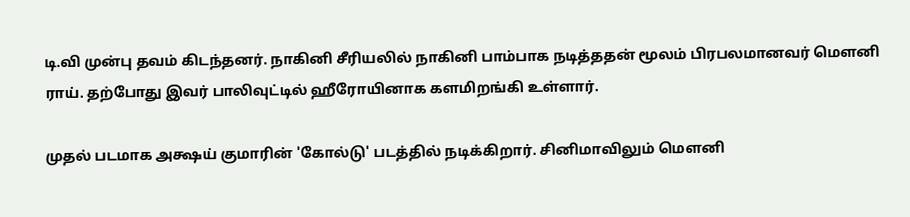டி.வி முன்பு தவம் கிடந்தனர். நாகினி சீரியலில் நாகினி பாம்பாக நடித்ததன் மூலம் பிரபலமானவர் மௌனி ராய். தற்போது இவர் பாலிவுட்டில் ஹீரோயினாக களமிறங்கி உள்ளார்.

முதல் படமாக அக்ஷய் குமாரின் 'கோல்டு' படத்தில் நடிக்கிறார். சினிமாவிலும் மௌனி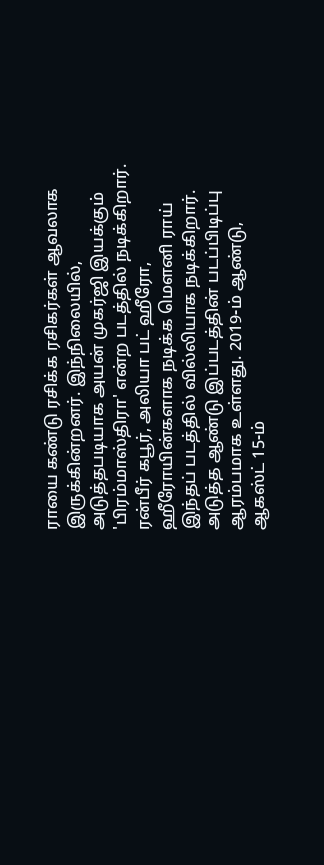ராயை கண்டு ரசிக்க ரசிகர்கள் ஆவலாக இருக்கின்றனர். இந்நிலையில், அடுத்தபடியாக அயன் முகர்ஜி இயக்கும் 'பிரம்மாஸ்திரா' என்ற படத்தில் நடிக்கிறார்.
ரன்பீர் கபூர், அலியா பட் ஹீரோ, ஹீரோயின்களாக நடிக்க மௌனி ராய் இந்தப் படத்தில் வில்லியாக நடிக்கிறார். அடுத்த ஆண்டு இப்படத்தின் படப்பிடிப்பு ஆரம்பமாக உள்ளது. 2019-ம் ஆண்டு, ஆகஸ்ட் 15-ம்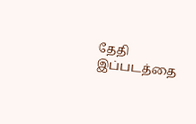தேதி இப்படத்தை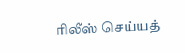ரிலீஸ் செய்யத்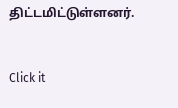திட்டமிட்டுள்ளனர்.


Click it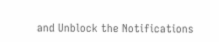and Unblock the Notifications